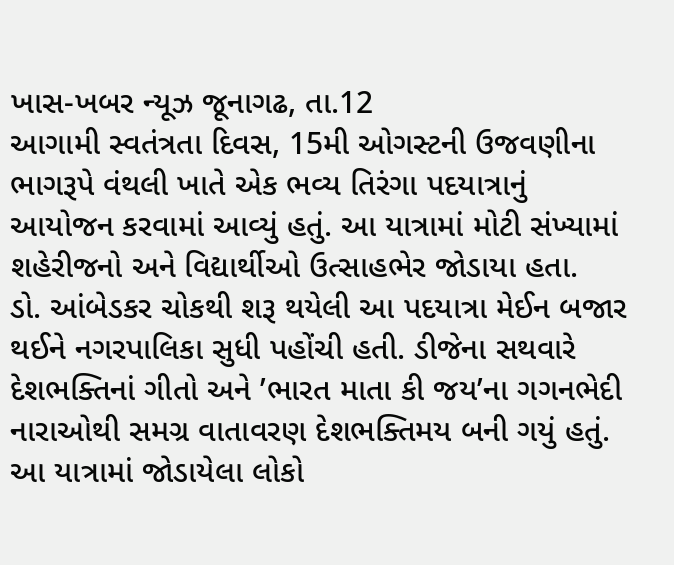ખાસ-ખબર ન્યૂઝ જૂનાગઢ, તા.12
આગામી સ્વતંત્રતા દિવસ, 15મી ઓગસ્ટની ઉજવણીના ભાગરૂપે વંથલી ખાતે એક ભવ્ય તિરંગા પદયાત્રાનું આયોજન કરવામાં આવ્યું હતું. આ યાત્રામાં મોટી સંખ્યામાં શહેરીજનો અને વિદ્યાર્થીઓ ઉત્સાહભેર જોડાયા હતા.
ડો. આંબેડકર ચોકથી શરૂ થયેલી આ પદયાત્રા મેઈન બજાર થઈને નગરપાલિકા સુધી પહોંચી હતી. ડીજેના સથવારે દેશભક્તિનાં ગીતો અને ’ભારત માતા કી જય’ના ગગનભેદી નારાઓથી સમગ્ર વાતાવરણ દેશભક્તિમય બની ગયું હતું. આ યાત્રામાં જોડાયેલા લોકો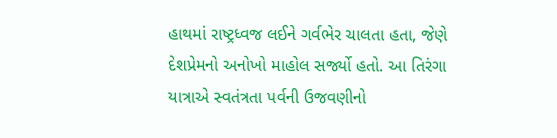હાથમાં રાષ્ટ્રધ્વજ લઈને ગર્વભેર ચાલતા હતા, જેણે દેશપ્રેમનો અનોખો માહોલ સર્જ્યો હતો. આ તિરંગા યાત્રાએ સ્વતંત્રતા પર્વની ઉજવણીનો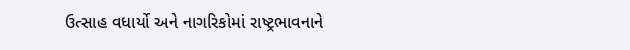ઉત્સાહ વધાર્યો અને નાગરિકોમાં રાષ્ટ્રભાવનાને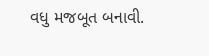વધુ મજબૂત બનાવી.